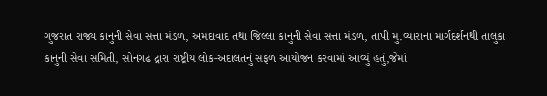ગુજરાત રાજ્ય કાનુની સેવા સત્તા મંડળ, અમદાવાદ તથા જિલ્લા કાનુની સેવા સત્તા મંડળ, તાપી મુ.વ્યારાના માર્ગદર્શનથી તાલુકા કાનુની સેવા સમિતી, સોનગઢ દ્રારા રાષ્ટ્રીય લોક-અદાલતનું સફળ આયોજન કરવામાં આવ્યું હતું,જેમાં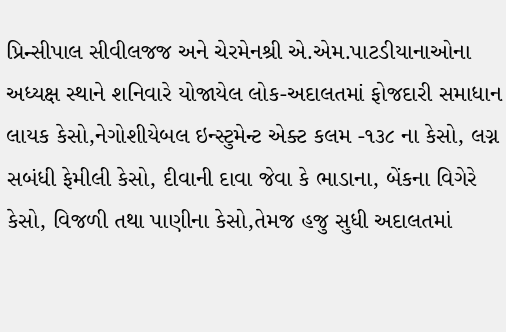પ્રિન્સીપાલ સીવીલજજ અને ચેરમેનશ્રી એ.એમ.પાટડીયાનાઓના અધ્યક્ષ સ્થાને શનિવારે યોજાયેલ લોક-અદાલતમાં ફોજદારી સમાધાન લાયક કેસો,નેગોશીયેબલ ઇન્સ્ટુમેન્ટ એક્ટ કલમ -૧૩૮ ના કેસો, લગ્ન સબંધી ફેમીલી કેસો, દીવાની દાવા જેવા કે ભાડાના, બેંકના વિગેરે કેસો, વિજળી તથા પાણીના કેસો,તેમજ હજુ સુધી અદાલતમાં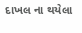દાખલ ના થયેલા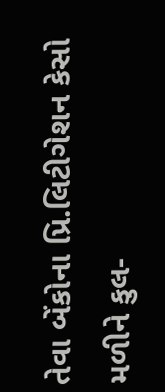તેવા બેંકોના પ્રિ.લિટીગેશન કેસો મળીને કુલ-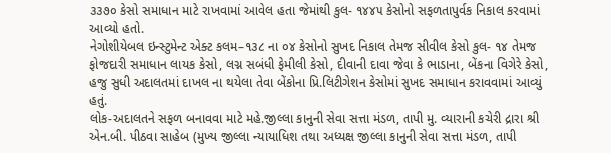૩૩૭૦ કેસો સમાધાન માટે રાખવામાં આવેલ હતા જેમાંથી કુલ- ૧૪૪૫ કેસોનો સફળતાપુર્વક નિકાલ કરવામાં આવ્યો હતો.
નેગોશીયેબલ ઇન્સ્ટુમેન્ટ એક્ટ કલમ–૧૩૮ ના ૦૪ કેસોનો સુખદ નિકાલ તેમજ સીવીલ કેસો કુલ- ૧૪ તેમજ ફોજદારી સમાધાન લાયક કેસો, લગ્ન સબંધી ફેમીલી કેસો, દીવાની દાવા જેવા કે ભાડાના, બેંકના વિગેરે કેસો, હજુ સુધી અદાલતમાં દાખલ ના થયેલા તેવા બેંકોના પ્રિ.લિટીગેશન કેસોમાં સુખદ સમાધાન કરાવવામાં આવ્યું હતું.
લોક-અદાલતને સફળ બનાવવા માટે મહે.જીલ્લા કાનુની સેવા સત્તા મંડળ, તાપી મુ. વ્યારાની કચેરી દ્રારા શ્રી એન.બી. પીઠવા સાહેબ (મુખ્ય જીલ્લા ન્યાયાધિશ તથા અધ્યક્ષ જીલ્લા કાનુની સેવા સત્તા મંડળ, તાપી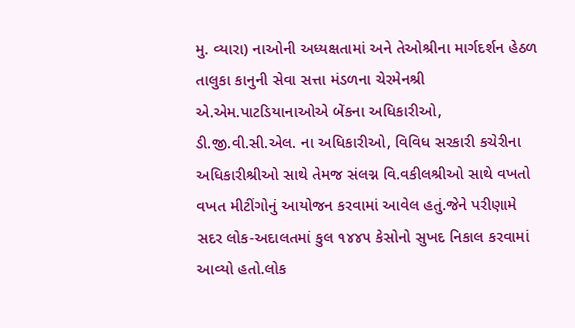મુ. વ્યારા) નાઓની અધ્યક્ષતામાં અને તેઓશ્રીના માર્ગદર્શન હેઠળ તાલુકા કાનુની સેવા સત્તા મંડળના ચેરમેનશ્રી એ.એમ.પાટડિયાનાઓએ બેંકના અધિકારીઓ, ડી.જી.વી.સી.એલ. ના અધિકારીઓ, વિવિધ સરકારી કચેરીના અધિકારીશ્રીઓ સાથે તેમજ સંલગ્ન વિ.વકીલશ્રીઓ સાથે વખતો વખત મીટીંગોનું આયોજન કરવામાં આવેલ હતું.જેને પરીણામે સદર લોક-અદાલતમાં કુલ ૧૪૪૫ કેસોનો સુખદ નિકાલ કરવામાં આવ્યો હતો.લોક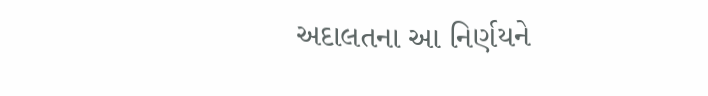અદાલતના આ નિર્ણયને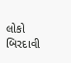લોકો બિરદાવી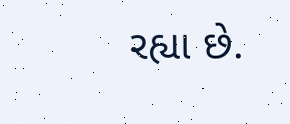રહ્યા છે.